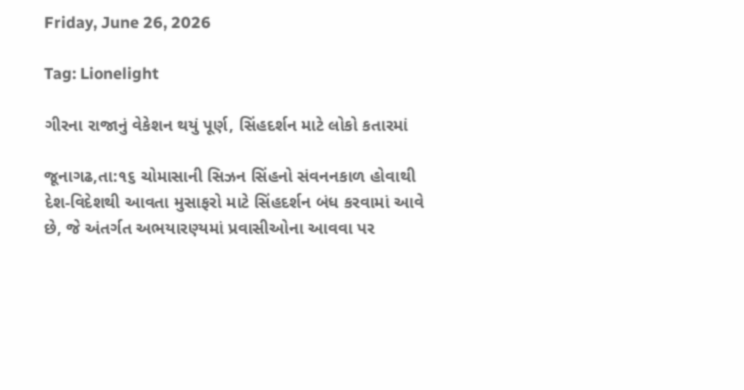Friday, June 26, 2026

Tag: Lionelight

ગીરના રાજાનું વેકેશન થયું પૂર્ણ, સિંહદર્શન માટે લોકો કતારમાં

જૂનાગઢ,તા:૧૬ ચોમાસાની સિઝન સિંહનો સંવનનકાળ હોવાથી દેશ-વિદેશથી આવતા મુસાફરો માટે સિંહદર્શન બંધ કરવામાં આવે છે, જે અંતર્ગત અભયારણ્યમાં પ્રવાસીઓના આવવા પર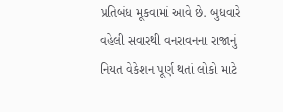પ્રતિબંધ મૂકવામાં આવે છે. બુધવારે વહેલી સવારથી વનરાવનના રાજાનું નિયત વેકેશન પૂર્ણ થતાં લોકો માટે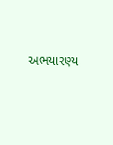અભયારણ્ય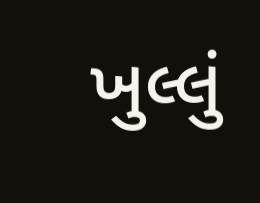ખુલ્લું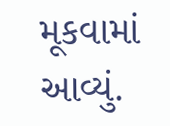મૂકવામાં આવ્યું.